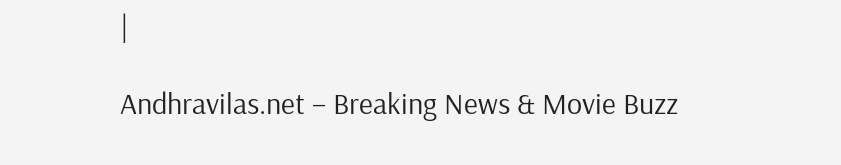|

Andhravilas.net – Breaking News & Movie Buzz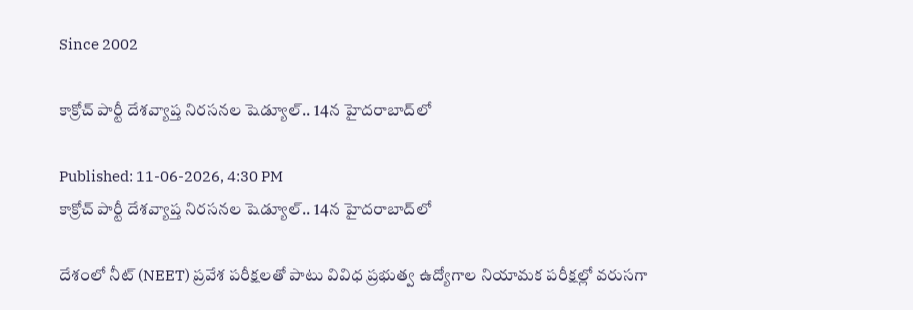Since 2002

కాక్రోచ్ పార్టీ దేశవ్యాప్త నిరసనల షెడ్యూల్.. 14న హైదరాబాద్‌లో

Published: 11-06-2026, 4:30 PM
కాక్రోచ్ పార్టీ దేశవ్యాప్త నిరసనల షెడ్యూల్.. 14న హైదరాబాద్‌లో

దేశంలో నీట్ (NEET) ప్రవేశ పరీక్షలతో పాటు వివిధ ప్రభుత్వ ఉద్యోగాల నియామక పరీక్షల్లో వరుసగా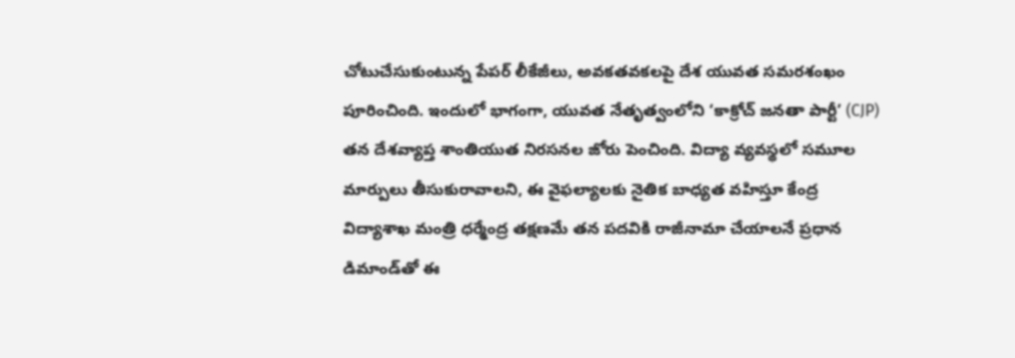చోటుచేసుకుంటున్న పేపర్ లీకేజీలు, అవకతవకలపై దేశ యువత సమరశంఖం పూరించింది. ఇందులో భాగంగా, యువత నేతృత్వంలోని ‘కాక్రోచ్ జనతా పార్టీ’ (CJP) తన దేశవ్యాప్త శాంతియుత నిరసనల జోరు పెంచింది. విద్యా వ్యవస్థలో సమూల మార్పులు తీసుకురావాలని, ఈ వైఫల్యాలకు నైతిక బాధ్యత వహిస్తూ కేంద్ర విద్యాశాఖ మంత్రి ధర్మేంద్ర తక్షణమే తన పదవికి రాజీనామా చేయాలనే ప్రధాన డిమాండ్‌తో ఈ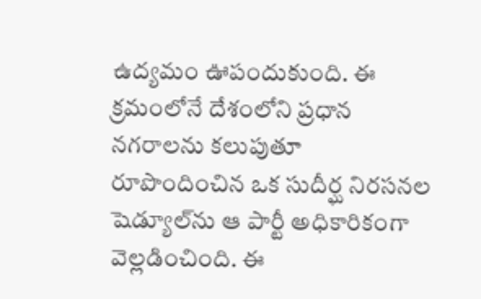ఉద్యమం ఊపందుకుంది. ఈ క్రమంలోనే దేశంలోని ప్రధాన నగరాలను కలుపుతూ రూపొందించిన ఒక సుదీర్ఘ నిరసనల షెడ్యూల్‌ను ఆ పార్టీ అధికారికంగా వెల్లడించింది. ఈ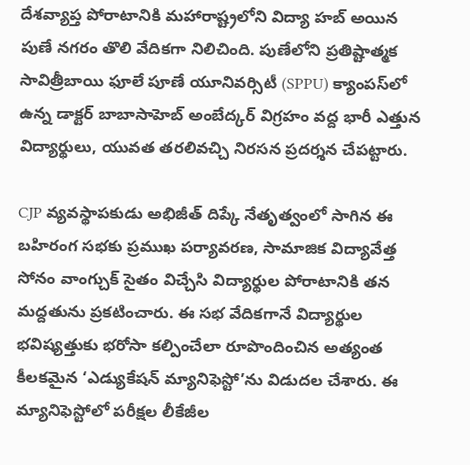దేశవ్యాప్త పోరాటానికి మహారాష్ట్రలోని విద్యా హబ్ అయిన పుణే నగరం తొలి వేదికగా నిలిచింది. పుణేలోని ప్రతిష్టాత్మక సావిత్రీబాయి ఫూలే పూణే యూనివర్సిటీ (SPPU) క్యాంపస్‌లో ఉన్న డాక్టర్ బాబాసాహెబ్ అంబేద్కర్ విగ్రహం వద్ద భారీ ఎత్తున విద్యార్థులు, యువత తరలివచ్చి నిరసన ప్రదర్శన చేపట్టారు.

CJP వ్యవస్థాపకుడు అభిజీత్ దిప్కే నేతృత్వంలో సాగిన ఈ బహిరంగ సభకు ప్రముఖ పర్యావరణ, సామాజిక విద్యావేత్త సోనం వాంగ్చుక్ సైతం విచ్చేసి విద్యార్థుల పోరాటానికి తన మద్దతును ప్రకటించారు. ఈ సభ వేదికగానే విద్యార్థుల భవిష్యత్తుకు భరోసా కల్పించేలా రూపొందించిన అత్యంత కీలకమైన ‘ఎడ్యుకేషన్ మ్యానిఫెస్టో’ను విడుదల చేశారు. ఈ మ్యానిఫెస్టోలో పరీక్షల లీకేజీల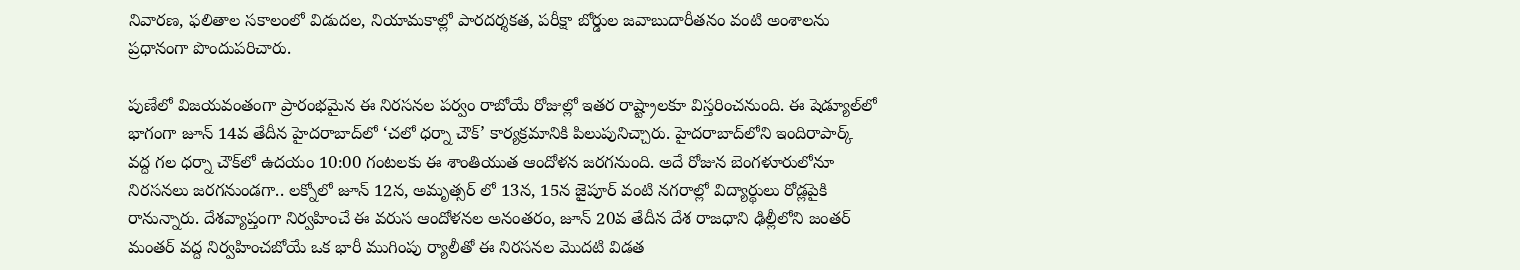నివారణ, ఫలితాల సకాలంలో విడుదల, నియామకాల్లో పారదర్శకత, పరీక్షా బోర్డుల జవాబుదారీతనం వంటి అంశాలను ప్రధానంగా పొందుపరిచారు.

పుణేలో విజయవంతంగా ప్రారంభమైన ఈ నిరసనల పర్వం రాబోయే రోజుల్లో ఇతర రాష్ట్రాలకూ విస్తరించనుంది. ఈ షెడ్యూల్‌లో భాగంగా జూన్ 14వ తేదీన హైదరాబాద్‌లో ‘చలో ధర్నా చౌక్’ కార్యక్రమానికి పిలుపునిచ్చారు. హైదరాబాద్‌లోని ఇందిరాపార్క్ వద్ద గల ధర్నా చౌక్‌లో ఉదయం 10:00 గంటలకు ఈ శాంతియుత ఆందోళన జరగనుంది. అదే రోజున బెంగళూరులోనూ నిరసనలు జరగనుండగా.. లక్నోలో జూన్ 12న, అమృత్సర్ లో 13న, 15న జైపూర్ వంటి నగరాల్లో విద్యార్థులు రోడ్లపైకి రానున్నారు. దేశవ్యాప్తంగా నిర్వహించే ఈ వరుస ఆందోళనల అనంతరం, జూన్ 20వ తేదీన దేశ రాజధాని ఢిల్లీలోని జంతర్ మంతర్ వద్ద నిర్వహించబోయే ఒక భారీ ముగింపు ర్యాలీతో ఈ నిరసనల మొదటి విడత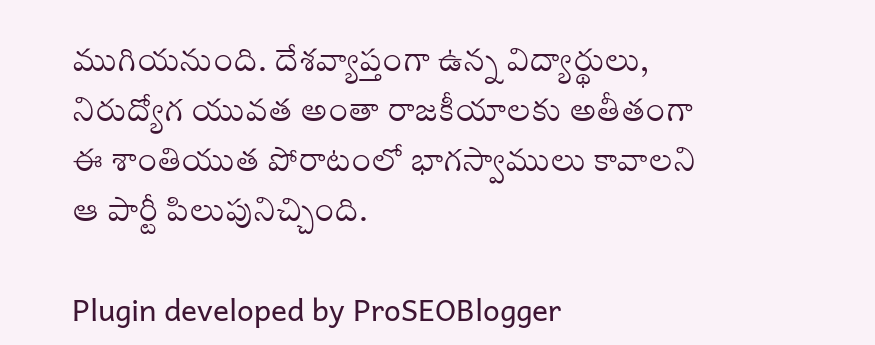ముగియనుంది. దేశవ్యాప్తంగా ఉన్న విద్యార్థులు, నిరుద్యోగ యువత అంతా రాజకీయాలకు అతీతంగా ఈ శాంతియుత పోరాటంలో భాగస్వాములు కావాలని ఆ పార్టీ పిలుపునిచ్చింది.

Plugin developed by ProSEOBlogger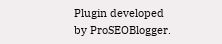Plugin developed by ProSEOBlogger.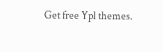Get free Ypl themes.